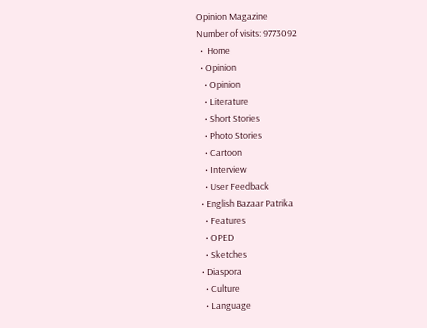Opinion Magazine
Number of visits: 9773092
  •  Home
  • Opinion
    • Opinion
    • Literature
    • Short Stories
    • Photo Stories
    • Cartoon
    • Interview
    • User Feedback
  • English Bazaar Patrika
    • Features
    • OPED
    • Sketches
  • Diaspora
    • Culture
    • Language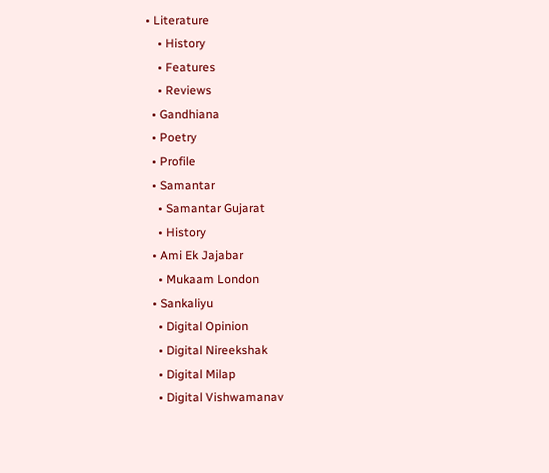• Literature
    • History
    • Features
    • Reviews
  • Gandhiana
  • Poetry
  • Profile
  • Samantar
    • Samantar Gujarat
    • History
  • Ami Ek Jajabar
    • Mukaam London
  • Sankaliyu
    • Digital Opinion
    • Digital Nireekshak
    • Digital Milap
    • Digital Vishwamanav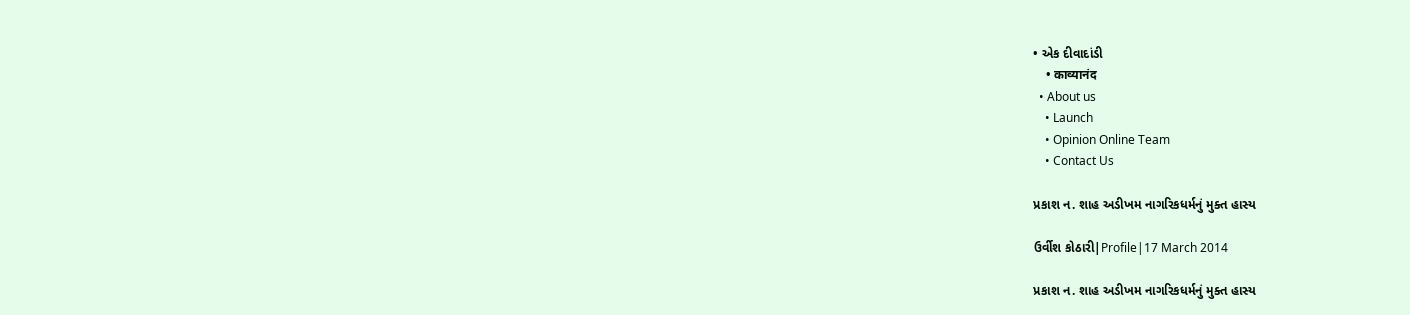• એક દીવાદાંડી
    • काव्यानंद
  • About us
    • Launch
    • Opinion Online Team
    • Contact Us

પ્રકાશ ન. શાહ અડીખમ નાગરિકધર્મનું મુક્ત હાસ્ય

ઉર્વીશ કોઠારી|Profile|17 March 2014

પ્રકાશ ન. શાહ અડીખમ નાગરિકધર્મનું મુક્ત હાસ્ય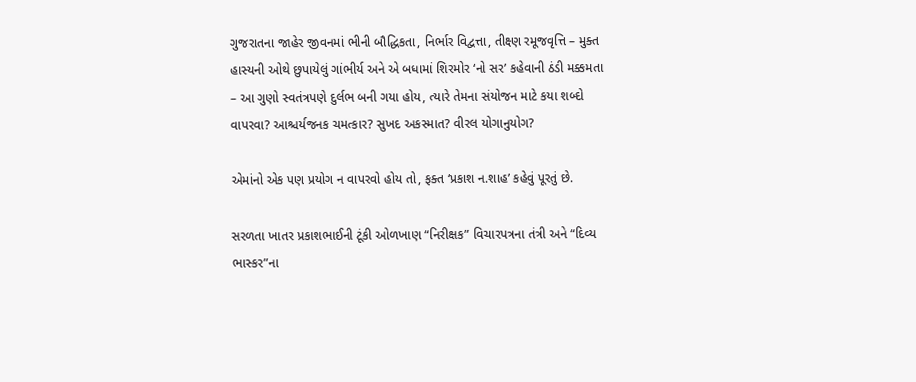ગુજરાતના જાહેર જીવનમાં ભીની બૌદ્ધિકતા, નિર્ભાર વિદ્વત્તા, તીક્ષ્ણ રમૂજવૃત્તિ – મુક્ત હાસ્યની ઓથે છુપાયેલું ગાંભીર્ય અને એ બધામાં શિરમોર ‘નો સર’ કહેવાની ઠંડી મક્કમતા – આ ગુણો સ્વતંત્રપણે દુર્લભ બની ગયા હોય, ત્યારે તેમના સંયોજન માટે કયા શબ્દો વાપરવા? આશ્ચર્યજનક ચમત્કાર? સુખદ અકસ્માત? વીરલ યોગાનુયોગ?

એમાંનો એક પણ પ્રયોગ ન વાપરવો હોય તો, ફક્ત ‘પ્રકાશ ન.શાહ’ કહેવું પૂરતું છે.

સરળતા ખાતર પ્રકાશભાઈની ટૂંકી ઓળખાણ “નિરીક્ષક” વિચારપત્રના તંત્રી અને “દિવ્ય ભાસ્કર”ના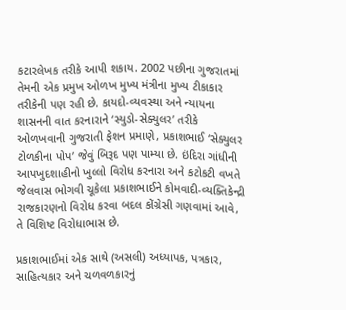કટારલેખક તરીકે આપી શકાય. 2002 પછીના ગુજરાતમાં તેમની એક પ્રમુખ ઓળખ મુખ્ય મંત્રીના મુખ્ય ટીકાકાર તરીકેની પણ રહી છે. કાયદો-વ્યવસ્થા અને ન્યાયના શાસનની વાત કરનારાને ‘સ્યુડો-સેક્યુલર’ તરીકે ઓળખવાની ગુજરાતી ફેશન પ્રમાણે, પ્રકાશભાઈ ‘સેક્યુલર ટોળકીના પોપ’ જેવું બિરૂદ પણ પામ્યા છે. ઇંદિરા ગાંધીની આપખુદશાહીનો ખુલ્લો વિરોધ કરનારા અને કટોકટી વખતે જેલવાસ ભોગવી ચૂકેલા પ્રકાશભાઈને કોમવાદી-વ્યક્તિકેન્દ્રી રાજકારણનો વિરોધ કરવા બદલ કોંગ્રેસી ગણવામાં આવે, તે વિશિષ્ટ વિરોધાભાસ છે.

પ્રકાશભાઈમાં એક સાથે (અસલી) અધ્યાપક, પત્રકાર, સાહિત્યકાર અને ચળવળકારનું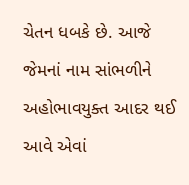ચેતન ધબકે છે. આજે જેમનાં નામ સાંભળીને અહોભાવયુક્ત આદર થઈ આવે એવાં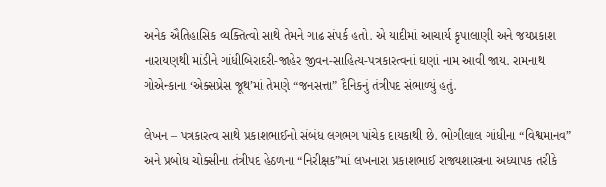અનેક ઐતિહાસિક વ્યક્તિત્વો સાથે તેમને ગાઢ સંપર્ક હતો. એ યાદીમાં આચાર્ય કૃપાલાણી અને જયપ્રકાશ નારાયણથી માંડીને ગાંધીબિરાદરી-જાહેર જીવન-સાહિત્ય-પત્રકારત્વનાં ઘણાં નામ આવી જાય. રામનાથ ગોએન્કાના ‘એક્સપ્રેસ જૂથ’માં તેમણે “જનસત્તા” દૈનિકનું તંત્રીપદ સંભાળ્યું હતું.

લેખન – પત્રકારત્વ સાથે પ્રકાશભાઈનો સંબંધ લગભગ પાંચેક દાયકાથી છે. ભોગીલાલ ગાંધીના “વિશ્વમાનવ” અને પ્રબોધ ચોક્સીના તંત્રીપદ હેઠળના “નિરીક્ષક”માં લખનારા પ્રકાશભાઈ રાજ્યશાસ્ત્રના અધ્યાપક તરીકે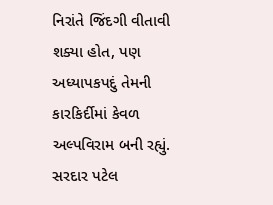નિરાંતે જિંદગી વીતાવી શક્યા હોત, પણ અધ્યાપકપદું તેમની કારકિર્દીમાં કેવળ અલ્પવિરામ બની રહ્યું. સરદાર પટેલ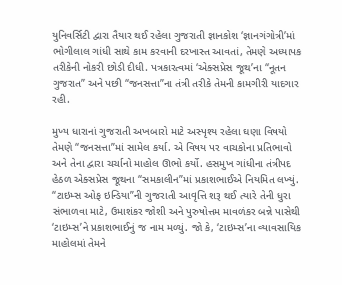યુનિવર્સિટી દ્વારા તૈયાર થઈ રહેલા ગુજરાતી જ્ઞાનકોશ ‘જ્ઞાનગંગોત્રી’માં ભોગીલાલ ગાંધી સાથે કામ કરવાની દરખાસ્ત આવતાં, તેમણે અધ્યાપક તરીકેની નોકરી છોડી દીધી. પત્રકારત્વમાં ‘એક્સપ્રેસ જૂથ’ના “નૂતન ગુજરાત” અને પછી “જનસત્તા”ના તંત્રી તરીકે તેમની કામગીરી યાદગાર રહી.

મુખ્ય ધારાનાં ગુજરાતી અખબારો માટે અસ્પૃશ્ય રહેલા ઘણા વિષયો તેમણે “જનસત્તા”માં સામેલ કર્યા. એ વિષય પર વાચકોના પ્રતિભાવો અને તેના દ્વારા ચર્ચાનો માહોલ ઊભો કર્યો. હસમુખ ગાંધીના તંત્રીપદ હેઠળ એક્સપ્રેસ જૂથના “સમકાલીન”માં પ્રકાશભાઈએ નિયમિત લખ્યું. “ટાઇમ્સ ઓફ ઇન્ડિયા”ની ગુજરાતી આવૃત્તિ શરૂ થઈ ત્યારે તેની ધુરા સંભાળવા માટે, ઉમાશંકર જોશી અને પુરુષોત્તમ માવળંકર બન્ને પાસેથી ‘ટાઇમ્સ’ને પ્રકાશભાઈનું જ નામ મળ્યું. જો કે, ‘ટાઇમ્સ’ના વ્યાવસાયિક માહોલમાં તેમને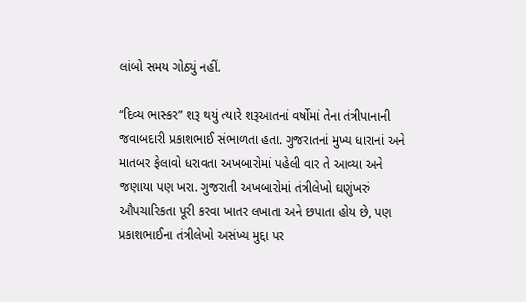લાંબો સમય ગોઠ્યું નહીં.

“દિવ્ય ભાસ્કર” શરૂ થયું ત્યારે શરૂઆતનાં વર્ષોમાં તેના તંત્રીપાનાની જવાબદારી પ્રકાશભાઈ સંભાળતા હતા. ગુજરાતનાં મુખ્ય ધારાનાં અને માતબર ફેલાવો ધરાવતા અખબારોમાં પહેલી વાર તે આવ્યા અને જણાયા પણ ખરા. ગુજરાતી અખબારોમાં તંત્રીલેખો ઘણુંખરું ઔપચારિકતા પૂરી કરવા ખાતર લખાતા અને છપાતા હોય છે, પણ પ્રકાશભાઈના તંત્રીલેખો અસંખ્ય મુદ્દા પર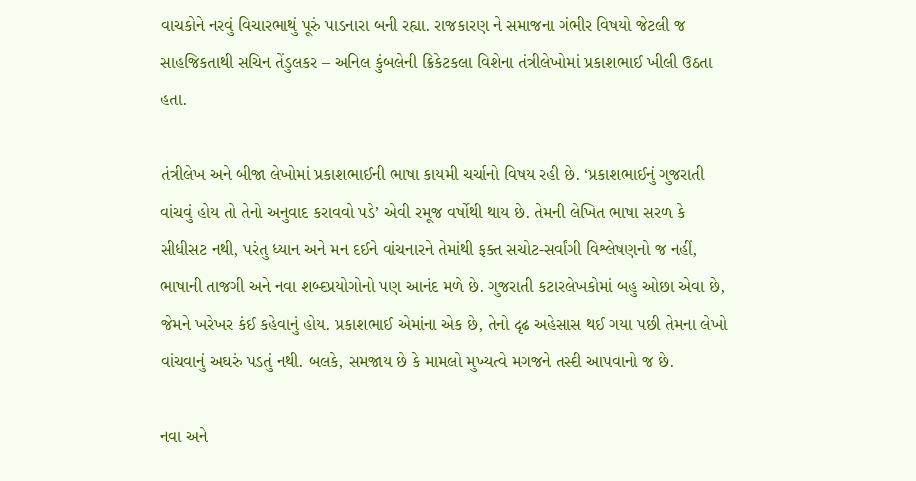વાચકોને નરવું વિચારભાથું પૂરું પાડનારા બની રહ્યા. રાજકારણ ને સમાજના ગંભીર વિષયો જેટલી જ સાહજિકતાથી સચિન તેંડુલકર – અનિલ કુંબલેની ક્રિકેટકલા વિશેના તંત્રીલેખોમાં પ્રકાશભાઈ ખીલી ઉઠતા હતા.

તંત્રીલેખ અને બીજા લેખોમાં પ્રકાશભાઈની ભાષા કાયમી ચર્ચાનો વિષય રહી છે. ‘પ્રકાશભાઈનું ગુજરાતી વાંચવું હોય તો તેનો અનુવાદ કરાવવો પડે’ એવી રમૂજ વર્ષોથી થાય છે. તેમની લેખિત ભાષા સરળ કે સીધીસટ નથી, પરંતુ ધ્યાન અને મન દઈને વાંચનારને તેમાંથી ફક્ત સચોટ-સર્વાંગી વિશ્લેષણનો જ નહીં, ભાષાની તાજગી અને નવા શબ્દપ્રયોગોનો પણ આનંદ મળે છે. ગુજરાતી કટારલેખકોમાં બહુ ઓછા એવા છે, જેમને ખરેખર કંઈ કહેવાનું હોય. પ્રકાશભાઈ એમાંના એક છે, તેનો દૃઢ અહેસાસ થઈ ગયા પછી તેમના લેખો વાંચવાનું અઘરું પડતું નથી. બલકે, સમજાય છે કે મામલો મુખ્યત્વે મગજને તસ્દી આપવાનો જ છે.

નવા અને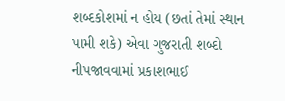શબ્દકોશમાં ન હોય (છતાં તેમાં સ્થાન પામી શકે) એવા ગુજરાતી શબ્દો નીપજાવવામાં પ્રકાશભાઈ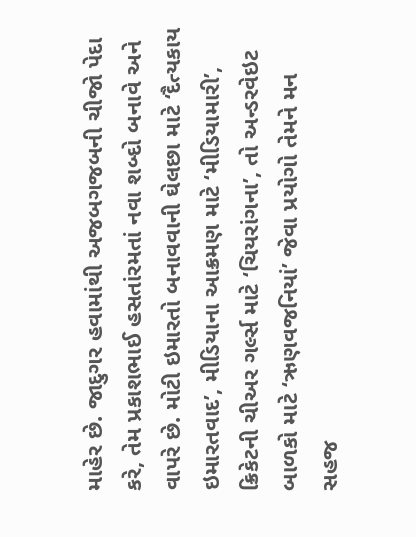માહેર છે. જાદુગર હવામાંથી અજબગજબની ચીજો પેદા કરે, તેમ પ્રકાશભાઈ હસતાંરમતાં નવા શબ્દો બનાવે અને વાપરે છે. મોટી ઇમારતો બનાવવાની ઘેલછા માટે ‘દૈત્યકાય ઇમારતવાદ’, મીડિયાના આક્રમણ માટે ‘મીડિયામારી’, ક્રિકેટની ચીઅર ગર્લ્સ માટે ‘ચિયરાંગના’, તો અન્ડરવેઇટ બાળકો માટે ‘ઋણવજનિયાં’ જેવા પ્રયોગો તેમને મન સહજ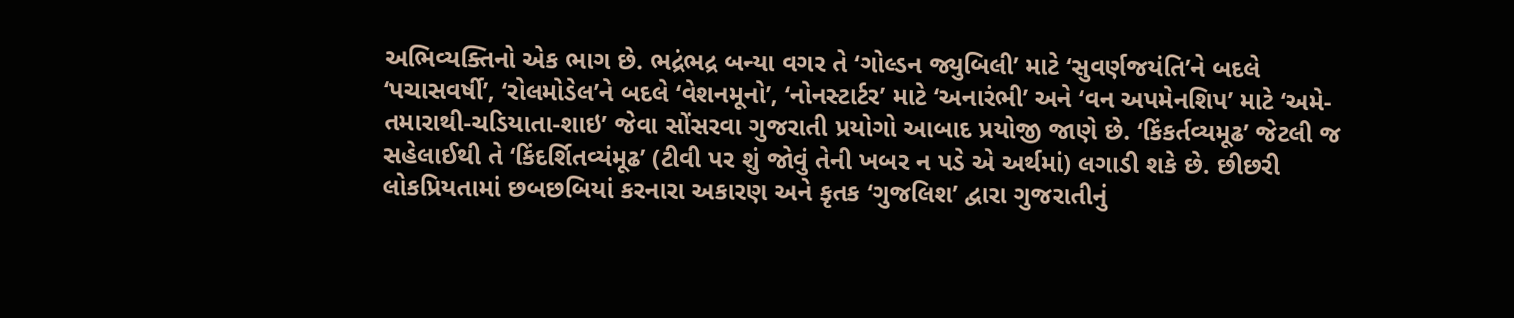અભિવ્યક્તિનો એક ભાગ છે. ભદ્રંભદ્ર બન્યા વગર તે ‘ગોલ્ડન જ્યુબિલી’ માટે ‘સુવર્ણજયંતિ’ને બદલે ‘પચાસવર્ષી’, ‘રોલમોડેલ’ને બદલે ‘વેશનમૂનો’, ‘નોનસ્ટાર્ટર’ માટે ‘અનારંભી’ અને ‘વન અપમેનશિપ’ માટે ‘અમે-તમારાથી-ચડિયાતા-શાઇ’ જેવા સોંસરવા ગુજરાતી પ્રયોગો આબાદ પ્રયોજી જાણે છે. ‘કિંકર્તવ્યમૂઢ’ જેટલી જ સહેલાઈથી તે ‘કિંદર્શિતવ્યંમૂઢ’ (ટીવી પર શું જોવું તેની ખબર ન પડે એ અર્થમાં) લગાડી શકે છે. છીછરી લોકપ્રિયતામાં છબછબિયાં કરનારા અકારણ અને કૃતક ‘ગુજલિશ’ દ્વારા ગુજરાતીનું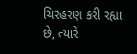ચિરહરણ કરી રહ્યા છે, ત્યારે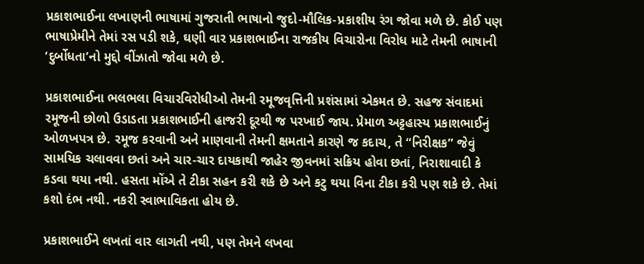પ્રકાશભાઈના લખાણની ભાષામાં ગુજરાતી ભાષાનો જુદો-મૌલિક-પ્રકાશીય રંગ જોવા મળે છે. કોઈ પણ ભાષાપ્રેમીને તેમાં રસ પડી શકે, ઘણી વાર પ્રકાશભાઈના રાજકીય વિચારોના વિરોધ માટે તેમની ભાષાની ‘દુર્બોધતા’નો મુદ્દો વીંઝાતો જોવા મળે છે.

પ્રકાશભાઈના ભલભલા વિચારવિરોધીઓ તેમની રમૂજવૃત્તિની પ્રશંસામાં એકમત છે. સહજ સંવાદમાં રમૂજની છોળો ઉડાડતા પ્રકાશભાઈની હાજરી દૂરથી જ પરખાઈ જાય. પ્રેમાળ અટ્ટહાસ્ય પ્રકાશભાઈનું ઓળખપત્ર છે. રમૂજ કરવાની અને માણવાની તેમની ક્ષમતાને કારણે જ કદાચ, તે “નિરીક્ષક” જેવું સામયિક ચલાવવા છતાં અને ચાર-ચાર દાયકાથી જાહેર જીવનમાં સક્રિય હોવા છતાં, નિરાશાવાદી કે કડવા થયા નથી. હસતા મોંએ તે ટીકા સહન કરી શકે છે અને કટુ થયા વિના ટીકા કરી પણ શકે છે. તેમાં કશો દંભ નથી. નકરી સ્વાભાવિકતા હોય છે.

પ્રકાશભાઈને લખતાં વાર લાગતી નથી, પણ તેમને લખવા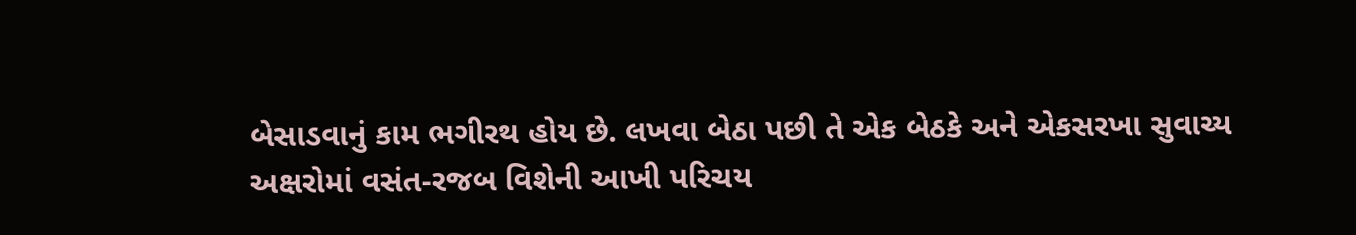બેસાડવાનું કામ ભગીરથ હોય છે. લખવા બેઠા પછી તે એક બેઠકે અને એકસરખા સુવાચ્ય અક્ષરોમાં વસંત-રજબ વિશેની આખી પરિચય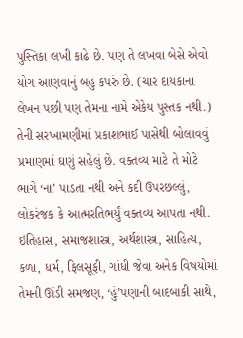પુસ્તિકા લખી કાઢે છે. પણ તે લખવા બેસે એવો યોગ આણવાનું બહુ કપરું છે. (ચાર દાયકાના લેખન પછી પણ તેમના નામે એકેય પુસ્તક નથી.) તેની સરખામણીમાં પ્રકાશભાઈ પાસેથી બોલાવવું પ્રમાણમાં ઘણું સહેલું છે. વક્તવ્ય માટે તે મોટે ભાગે ‘ના’ પાડતા નથી અને કદી ઉપરછલ્લું, લોકરંજક કે આત્મરતિભર્યું વક્તવ્ય આપતા નથી. ઇતિહાસ, સમાજશાસ્ત્ર, અર્થશાસ્ત્ર, સાહિત્ય, કળા, ધર્મ, ફિલસૂફી, ગાંધી જેવા અનેક વિષયોમાં તેમની ઊંડી સમજણ, ‘હું’પણાની બાદબાકી સાથે,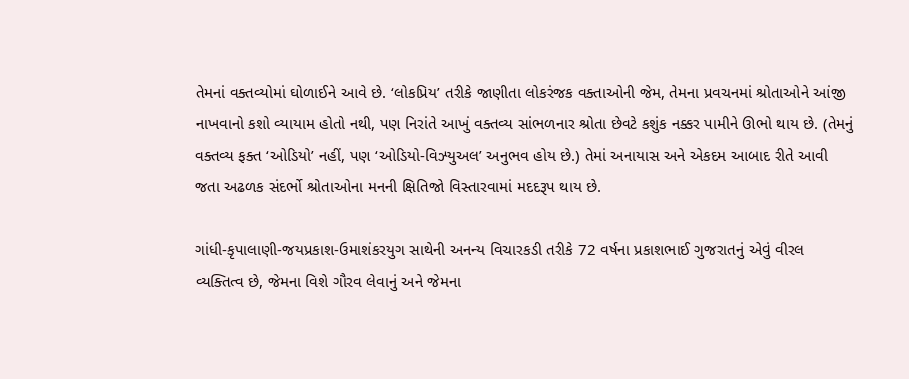તેમનાં વક્તવ્યોમાં ઘોળાઈને આવે છે. ‘લોકપ્રિય’ તરીકે જાણીતા લોકરંજક વક્તાઓની જેમ, તેમના પ્રવચનમાં શ્રોતાઓને આંજી નાખવાનો કશો વ્યાયામ હોતો નથી, પણ નિરાંતે આખું વક્તવ્ય સાંભળનાર શ્રોતા છેવટે કશુંક નક્કર પામીને ઊભો થાય છે. (તેમનું વક્તવ્ય ફક્ત ‘ઓડિયો’ નહીં, પણ ‘ઓડિયો-વિઝ્યુઅલ’ અનુભવ હોય છે.) તેમાં અનાયાસ અને એકદમ આબાદ રીતે આવી જતા અઢળક સંદર્ભો શ્રોતાઓના મનની ક્ષિતિજો વિસ્તારવામાં મદદરૂપ થાય છે.

ગાંધી-કૃપાલાણી-જયપ્રકાશ-ઉમાશંકરયુગ સાથેની અનન્ય વિચારકડી તરીકે 72 વર્ષના પ્રકાશભાઈ ગુજરાતનું એવું વીરલ વ્યક્તિત્વ છે, જેમના વિશે ગૌરવ લેવાનું અને જેમના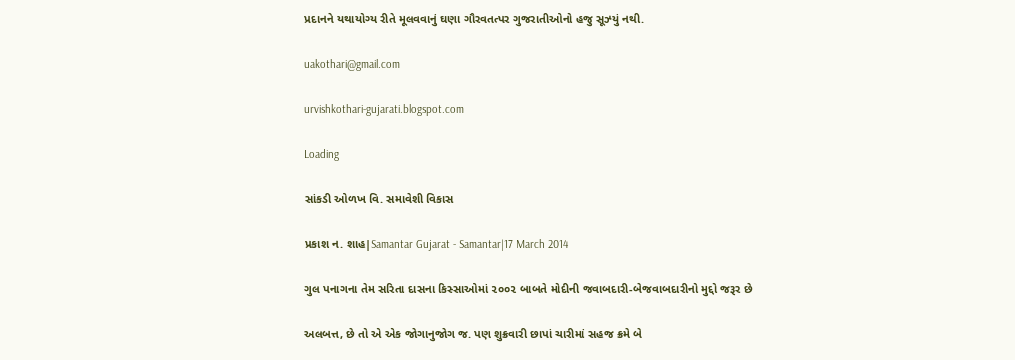પ્રદાનને યથાયોગ્ય રીતે મૂલવવાનું ઘણા ગૌરવતત્પર ગુજરાતીઓનો હજુ સૂઝ્યું નથી.

uakothari@gmail.com

urvishkothari-gujarati.blogspot.com

Loading

સાંકડી ઓળખ વિ. સમાવેશી વિકાસ

પ્રકાશ ન. શાહ|Samantar Gujarat - Samantar|17 March 2014

ગુલ પનાગના તેમ સરિતા દાસના કિસ્સાઓમાં ૨૦૦૨ બાબતે મોદીની જવાબદારી-બેજવાબદારીનો મુદ્દો જરૂર છે

અલબત્ત, છે તો એ એક જોગાનુજોગ જ. પણ શુક્રવારી છાપાં ચારીમાં સહજ ક્રમે બે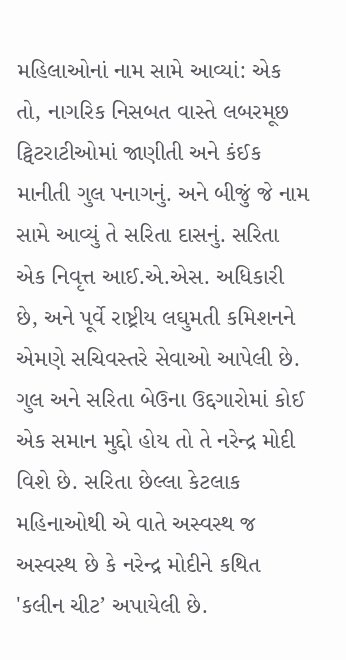મહિ‌લાઓનાં નામ સામે આવ્યાં: એક તો, નાગરિક નિસબત વાસ્તે લબરમૂછ ટ્વિટરાટીઓમાં જાણીતી અને કંઈક માનીતી ગુલ પનાગનું. અને બીજું જે નામ સામે આવ્યું તે સરિતા દાસનું. સરિતા એક નિવૃત્ત આઈ.એ.એસ. અધિકારી છે, અને પૂર્વે રાષ્ટ્રીય લઘુમતી કમિશનને એમણે સચિવસ્તરે સેવાઓ આપેલી છે. ગુલ અને સરિતા બેઉના ઉદ્દગારોમાં કોઈ એક સમાન મુદ્દો હોય તો તે નરેન્દ્ર મોદી વિશે છે. સરિતા છેલ્લા કેટલાક મહિ‌નાઓથી એ વાતે અસ્વસ્થ જ અસ્વસ્થ છે કે નરેન્દ્ર મોદીને કથિત 'કલીન ચીટ’ અપાયેલી છે.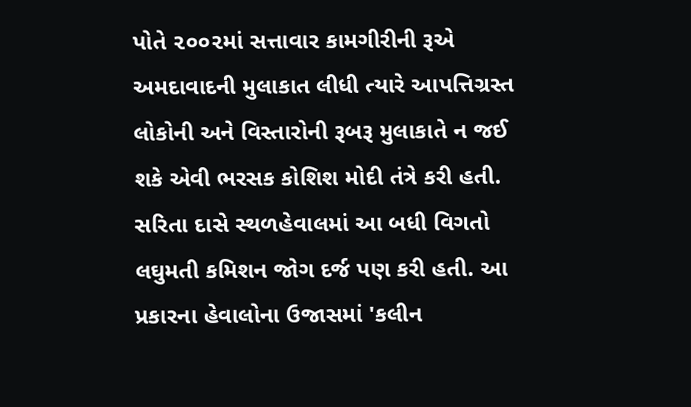પોતે ૨૦૦૨માં સત્તાવાર કામગીરીની રૂએ અમદાવાદની મુલાકાત લીધી ત્યારે આપત્તિગ્રસ્ત લોકોની અને વિસ્તારોની રૂબરૂ મુલાકાતે ન જઈ શકે એવી ભરસક કોશિશ મોદી તંત્રે કરી હતી. સરિતા દાસે સ્થળહેવાલમાં આ બધી વિગતો લઘુમતી કમિશન જોગ દર્જ પણ કરી હતી. આ પ્રકારના હેવાલોના ઉજાસમાં 'કલીન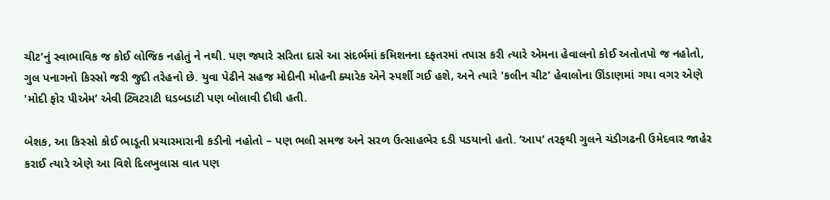ચીટ’નું સ્વાભાવિક જ કોઈ લોજિક નહોતું ને નથી. પણ જ્યારે સરિતા દાસે આ સંદર્ભમાં કમિશનના દફતરમાં તપાસ કરી ત્યારે એમના હેવાલનો કોઈ અતોતપો જ નહોતો, ગુલ પનાગનો કિસ્સો જરી જુદી તરેહનો છે. યુવા પેઢીને સહજ મોદીની મોહની ક્યારેક એને સ્પર્શી ગઈ હશે, અને ત્યારે 'કલીન ચીટ’ હેવાલોના ઊંડાણમાં ગયા વગર એણે 'મોદી ફોર પીએમ’ એવી ટ્વિટરાટી ધડબડાટી પણ બોલાવી દીધી હતી.

બેશક, આ કિસ્સો કોઈ ભાડૂતી પ્રચારમારાની કડીનો નહોતો – પણ ભલી સમજ અને સરળ ઉત્સાહભેર દડી પડયાનો હતો. ‘આપ’ તરફથી ગુલને ચંડીગઢની ઉમેદવાર જાહેર કરાઈ ત્યારે એણે આ વિશે દિલખુલાસ વાત પણ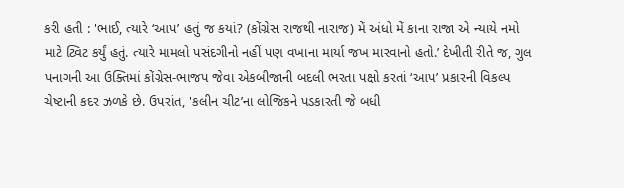કરી હતી : 'ભાઈ, ત્યારે ‘આપ’ હતું જ કયાં? (કોંગ્રેસ રાજથી નારાજ) મેં અંધો મેં કાના રાજા એ ન્યાયે નમો માટે ટ્વિટ કર્યું હતું. ત્યારે મામલો પસંદગીનો નહીં પણ વખાના માર્યા જખ મારવાનો હતો.’ દેખીતી રીતે જ, ગુલ પનાગની આ ઉક્તિમાં કોંગ્રેસ-ભાજપ જેવા એકબીજાની બદલી ભરતા પક્ષો કરતાં ‘આપ’ પ્રકારની વિકલ્પ ચેષ્ટાની કદર ઝળકે છે. ઉપરાંત, 'કલીન ચીટ’ના લોજિકને પડકારતી જે બધી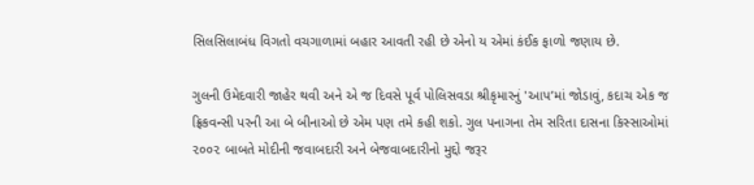સિલસિલાબંધ વિગતો વચગાળામાં બહાર આવતી રહી છે એનો ય એમાં કંઈક ફાળો જણાય છે.

ગુલની ઉમેદવારી જાહેર થવી અને એ જ દિવસે પૂર્વ પોલિસવડા શ્રીકૃમારનું 'આપ’માં જોડાવું, કદાચ એક જ ફ્રિકવન્સી પરની આ બે બીનાઓ છે એમ પણ તમે કહી શકો. ગુલ પનાગના તેમ સરિતા દાસના કિસ્સાઓમાં ૨૦૦૨ બાબતે મોદીની જવાબદારી અને બેજવાબદારીનો મુદ્દો જરૂર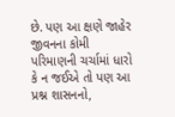છે. પણ આ ક્ષણે જાહેર જીવનના કોમી પરિમાણની ચર્ચામાં ધારો કે ન જઈએ તો પણ આ પ્રશ્ન શાસનનો,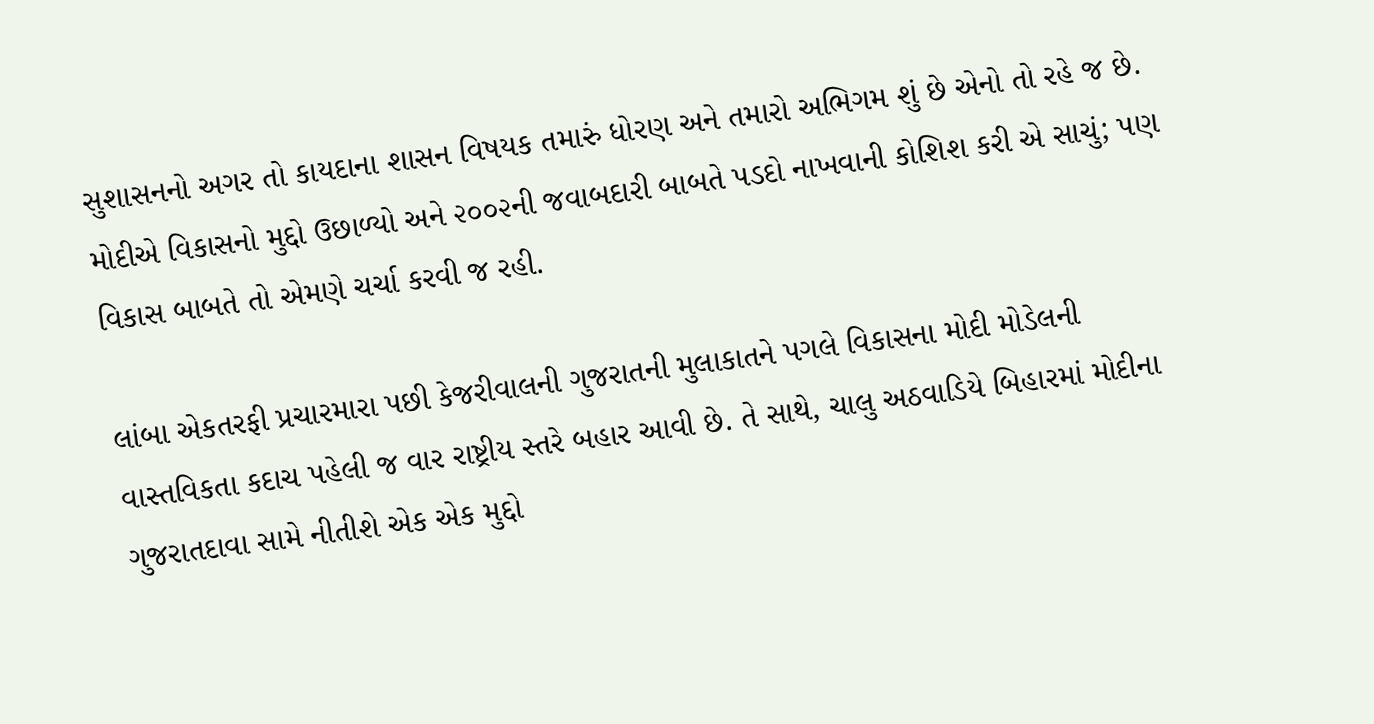સુશાસનનો અગર તો કાયદાના શાસન વિષયક તમારું ધોરણ અને તમારો અભિગમ શું છે એનો તો રહે જ છે. મોદીએ વિકાસનો મુદ્દો ઉછાળ્યો અને ૨૦૦૨ની જવાબદારી બાબતે પડદો નાખવાની કોશિશ કરી એ સાચું; પણ વિકાસ બાબતે તો એમણે ચર્ચા કરવી જ રહી.

લાંબા એકતરફી પ્રચારમારા પછી કેજરીવાલની ગુજરાતની મુલાકાતને પગલે વિકાસના મોદી મોડેલની વાસ્તવિકતા કદાચ પહેલી જ વાર રાષ્ટ્રીય સ્તરે બહાર આવી છે. તે સાથે, ચાલુ અઠવાડિયે બિહારમાં મોદીના ગુજરાતદાવા સામે નીતીશે એક એક મુદ્દો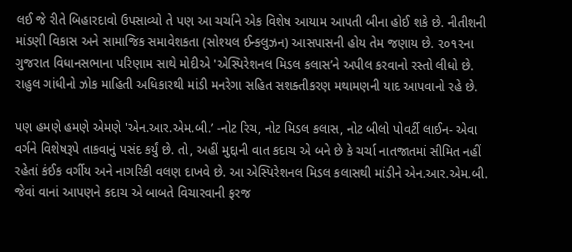લઈ જે રીતે બિહારદાવો ઉપસાવ્યો તે પણ આ ચર્ચાને એક વિશેષ આયામ આપતી બીના હોઈ શકે છે. નીતીશની માંડણી વિકાસ અને સામાજિક સમાવેશકતા (સોશ્યલ ઈન્કલુઝન) આસપાસની હોય તેમ જણાય છે. ૨૦૧૨ના ગુજરાત વિધાનસભાના પરિણામ સાથે મોદીએ 'એસ્પિરેશનલ મિડલ કલાસ’ને અપીલ કરવાનો રસ્તો લીધો છે. રાહુલ ગાંધીનો ઝોક માહિ‌તી અધિકારથી માંડી મનરેગા સહિત સશક્તીકરણ મથામણની યાદ આપવાનો રહે છે.

પણ હમણે હમણે એમણે 'એન.આર.એમ.બી.’ -નોટ રિચ, નોટ મિડલ કલાસ, નોટ બીલો પોવર્ટી લાઈન- એવા વર્ગને વિશેષરૂપે તાકવાનું પસંદ કર્યું છે. તો, અહીં મુદ્દાની વાત કદાચ એ બને છે કે ચર્ચા નાતજાતમાં સીમિત નહીં રહેતાં કંઈક વર્ગીય અને નાગરિકી વલણ દાખવે છે. આ એસ્પિરેશનલ મિડલ કલાસથી માંડીને એન.આર.એમ.બી. જેવાં વાનાં આપણને કદાચ એ બાબતે વિચારવાની ફરજ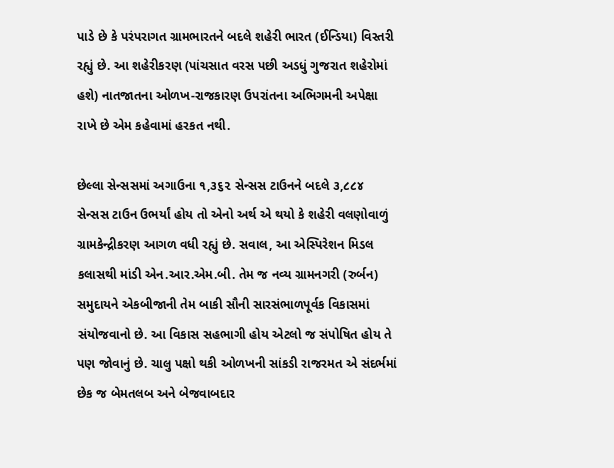પાડે છે કે પરંપરાગત ગ્રામભારતને બદલે શહેરી ભારત (ઈન્ડિયા) વિસ્તરી રહ્યું છે. આ શહેરીકરણ (પાંચસાત વરસ પછી અડધું ગુજરાત શહેરોમાં હશે) નાતજાતના ઓળખ-રાજકારણ ઉપરાંતના અભિગમની અપેક્ષા રાખે છે એમ કહેવામાં હરકત નથી.

છેલ્લા સેન્સસમાં અગાઉના ૧,૩૬૨ સેન્સસ ટાઉનને બદલે ૩,૮૮૪ સેન્સસ ટાઉન ઉભર્યાં હોય તો એનો અર્થ એ થયો કે શહેરી વલણોવાળું ગ્રામકેન્દ્રીકરણ આગળ વધી રહ્યું છે. સવાલ, આ એસ્પિરેશન મિડલ કલાસથી માંડી એન.આર.એમ.બી. તેમ જ નવ્ય ગ્રામનગરી (રુર્બન) સમુદાયને એકબીજાની તેમ બાકી સૌની સારસંભાળપૂર્વક વિકાસમાં સંયોજવાનો છે. આ વિકાસ સહભાગી હોય એટલો જ સંપોષિત હોય તે પણ જોવાનું છે. ચાલુ પક્ષો થકી ઓળખની સાંકડી રાજરમત એ સંદર્ભમાં છેક જ બેમતલબ અને બેજવાબદાર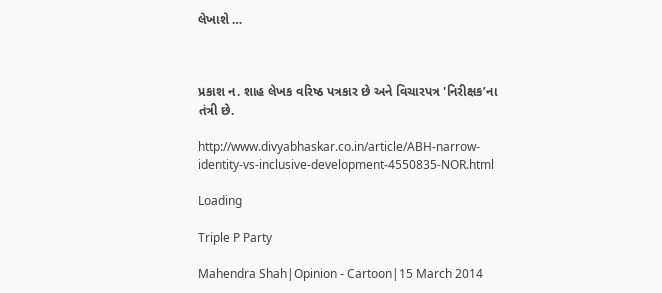લેખાશે …



પ્રકાશ ન. શાહ લેખક વરિષ્ઠ પત્રકાર છે અને વિચારપત્ર 'નિરીક્ષક’ના તંત્રી છે.

http://www.divyabhaskar.co.in/article/ABH-narrow-identity-vs-inclusive-development-4550835-NOR.html

Loading

Triple P Party

Mahendra Shah|Opinion - Cartoon|15 March 2014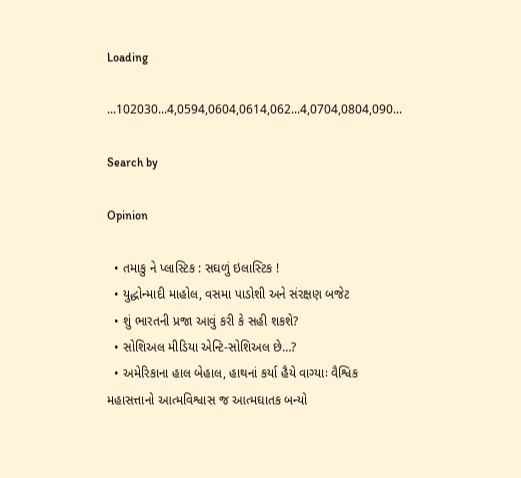Loading

...102030...4,0594,0604,0614,062...4,0704,0804,090...

Search by

Opinion

  • તમાકુ ને પ્લાસ્ટિક : સઘળું ઇલાસ્ટિક !
  • યુદ્ધોન્માદી માહોલ, વસમા પાડોશી અને સંરક્ષણ બજેટ
  • શું ભારતની પ્રજા આવું કરી કે સહી શકશે?
  • સોશિઅલ મીડિયા એન્ટિ-સોશિઅલ છે…?
  • અમેરિકાના હાલ બેહાલ, હાથનાં કર્યા હૈયે વાગ્યાઃ વૈશ્વિક મહાસત્તાનો આત્મવિશ્વાસ જ આત્મઘાતક બન્યો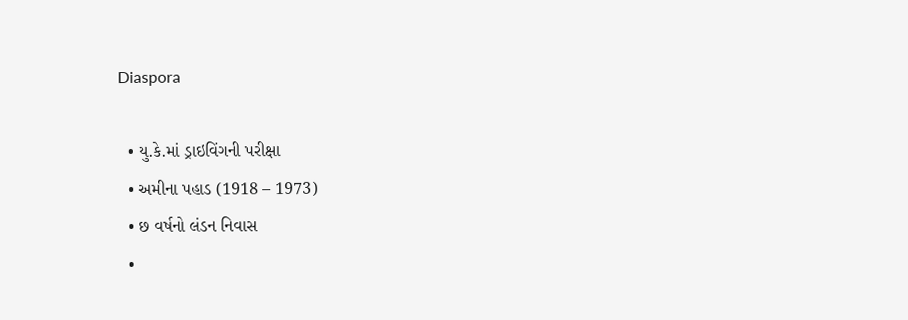Diaspora

  • યુ.કે.માં ડ્રાઇવિંગની પરીક્ષા
  • અમીના પહાડ (1918 – 1973)
  • છ વર્ષનો લંડન નિવાસ
  •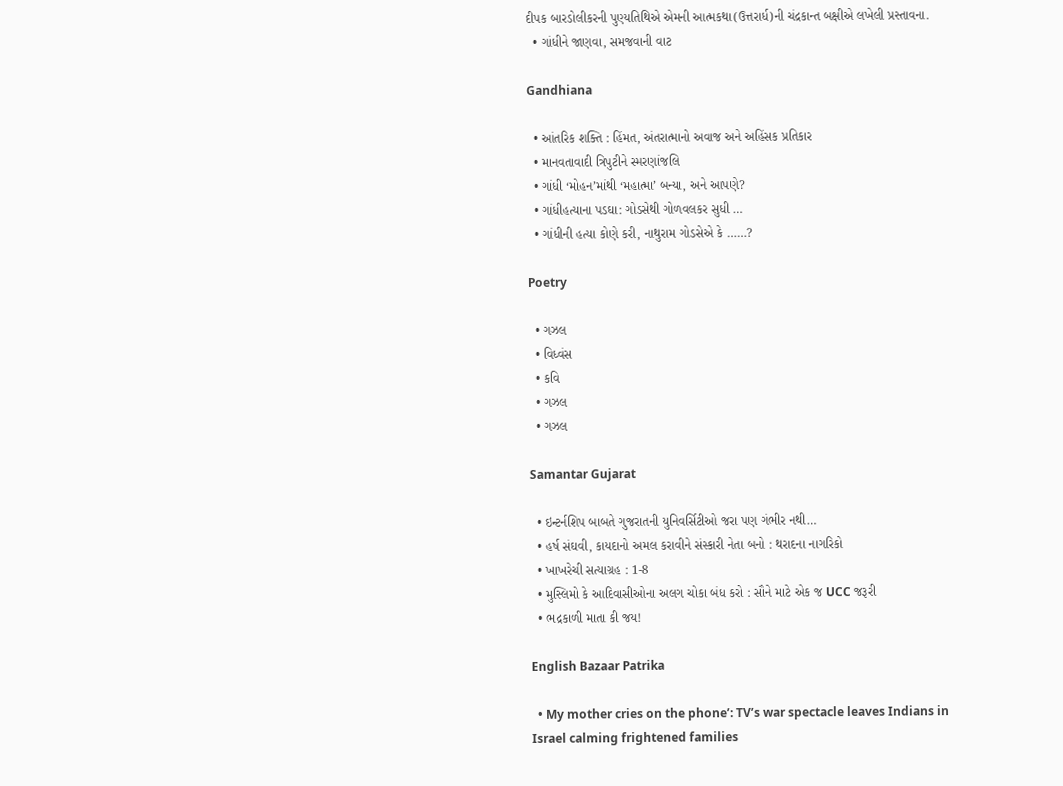દીપક બારડોલીકરની પુણ્યતિથિએ એમની આત્મકથા(ઉત્તરાર્ધ)ની ચંદ્રકાન્ત બક્ષીએ લખેલી પ્રસ્તાવના.
  • ગાંધીને જાણવા, સમજવાની વાટ

Gandhiana

  • આંતરિક શક્તિ : હિંમત, અંતરાત્માનો અવાજ અને અહિંસક પ્રતિકાર
  • માનવતાવાદી ત્રિપુટીને સ્મરણાંજલિ
  • ગાંધી ‘મોહન’માંથી ‘મહાત્મા’ બન્યા, અને આપણે?
  • ગાંધીહત્યાના પડઘા: ગોડસેથી ગોળવલકર સુધી …
  • ગાંધીની હત્યા કોણે કરી, નાથુરામ ગોડસેએ કે ……?

Poetry

  • ગઝલ
  • વિધ્વંસ
  • કવિ
  • ગઝલ
  • ગઝલ

Samantar Gujarat

  • ઇન્ટર્નશિપ બાબતે ગુજરાતની યુનિવર્સિટીઓ જરા પણ ગંભીર નથી…
  • હર્ષ સંઘવી, કાયદાનો અમલ કરાવીને સંસ્કારી નેતા બનો : થરાદના નાગરિકો
  • ખાખરેચી સત્યાગ્રહ : 1-8
  • મુસ્લિમો કે આદિવાસીઓના અલગ ચોકા બંધ કરો : સૌને માટે એક જ UCC જરૂરી
  • ભદ્રકાળી માતા કી જય!

English Bazaar Patrika

  • My mother cries on the phone’: TV’s war spectacle leaves Indians in Israel calming frightened families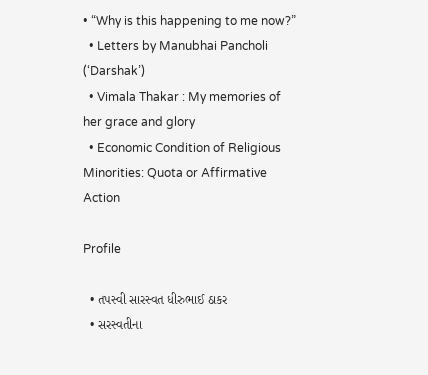• “Why is this happening to me now?”
  • Letters by Manubhai Pancholi (‘Darshak’)
  • Vimala Thakar : My memories of her grace and glory
  • Economic Condition of Religious Minorities: Quota or Affirmative Action

Profile

  • તપસ્વી સારસ્વત ધીરુભાઈ ઠાકર
  • સરસ્વતીના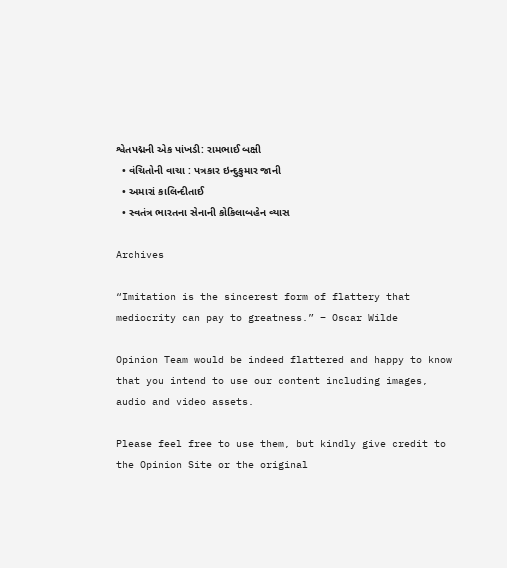શ્વેતપદ્મની એક પાંખડી: રામભાઈ બક્ષી
  • વંચિતોની વાચા : પત્રકાર ઇન્દુકુમાર જાની
  • અમારાં કાલિન્દીતાઈ
  • સ્વતંત્ર ભારતના સેનાની કોકિલાબહેન વ્યાસ

Archives

“Imitation is the sincerest form of flattery that mediocrity can pay to greatness.” – Oscar Wilde

Opinion Team would be indeed flattered and happy to know that you intend to use our content including images, audio and video assets.

Please feel free to use them, but kindly give credit to the Opinion Site or the original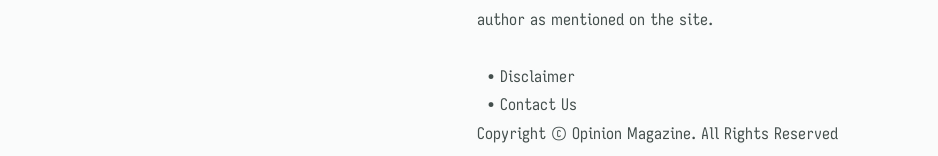author as mentioned on the site.

  • Disclaimer
  • Contact Us
Copyright © Opinion Magazine. All Rights Reserved